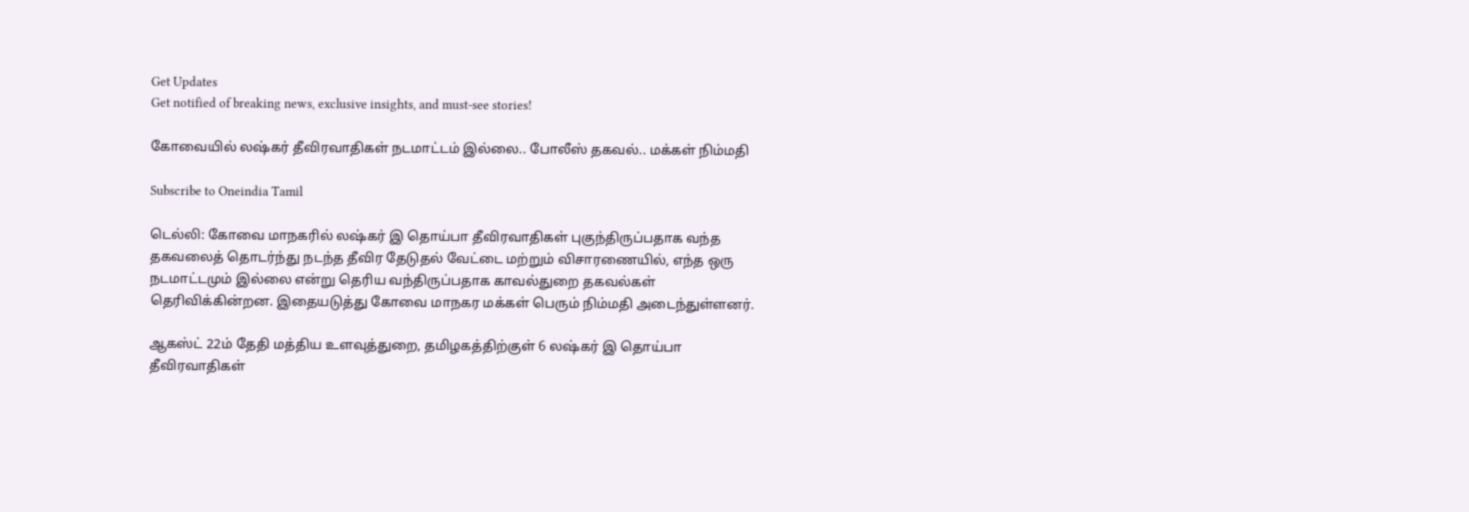Get Updates
Get notified of breaking news, exclusive insights, and must-see stories!

கோவையில் லஷ்கர் தீவிரவாதிகள் நடமாட்டம் இல்லை.. போலீஸ் தகவல்.. மக்கள் நிம்மதி

Subscribe to Oneindia Tamil

டெல்லி: கோவை மாநகரில் லஷ்கர் இ தொய்பா தீவிரவாதிகள் புகுந்திருப்பதாக வந்த தகவலைத் தொடர்ந்து நடந்த தீவிர தேடுதல் வேட்டை மற்றும் விசாரணையில், எந்த ஒரு நடமாட்டமும் இல்லை என்று தெரிய வந்திருப்பதாக காவல்துறை தகவல்கள் தெரிவிக்கின்றன. இதையடுத்து கோவை மாநகர மக்கள் பெரும் நிம்மதி அடைந்துள்ளனர்.

ஆகஸ்ட் 22ம் தேதி மத்திய உளவுத்துறை, தமிழகத்திற்குள் 6 லஷ்கர் இ தொய்பா தீவிரவாதிகள்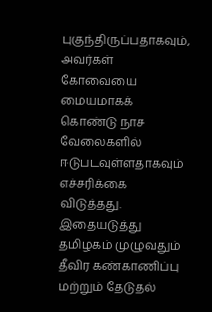புகுந்திருப்பதாகவும், அவர்கள் கோவையை மையமாகக் கொண்டு நாச வேலைகளில் ஈடுபடவுள்ளதாகவும் எச்சரிக்கை விடுத்தது. இதையடுத்து தமிழகம் முழுவதும் தீவிர கண்காணிப்பு மற்றும் தேடுதல்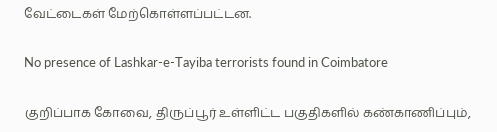வேட்டைகள் மேற்கொள்ளப்பட்டன.

No presence of Lashkar-e-Tayiba terrorists found in Coimbatore

குறிப்பாக கோவை, திருப்பூர் உள்ளிட்ட பகுதிகளில் கண்காணிப்பும்,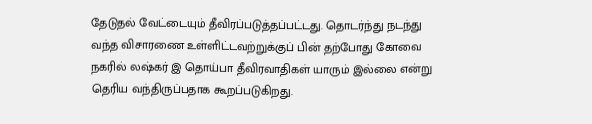தேடுதல் வேட்டையும் தீவிரப்படுத்தப்பட்டது. தொடர்ந்து நடந்து வந்த விசாரணை உள்ளிட்டவற்றுக்குப் பின் தற்போது கோவை நகரில் லஷ்கர் இ தொய்பா தீவிரவாதிகள் யாரும் இல்லை என்று தெரிய வந்திருப்பதாக கூறப்படுகிறது.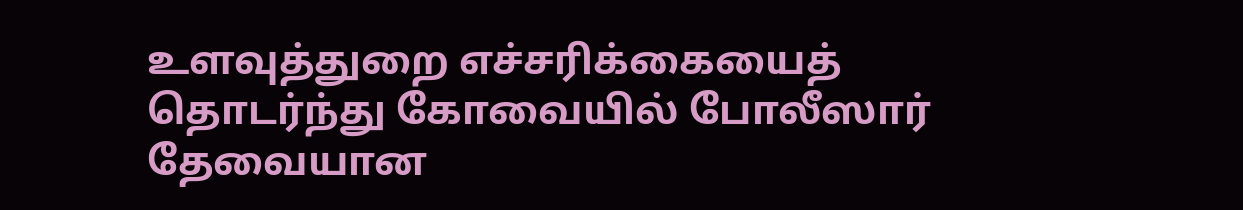உளவுத்துறை எச்சரிக்கையைத் தொடர்ந்து கோவையில் போலீஸார் தேவையான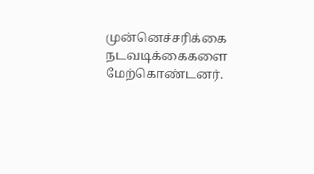முன்னெச்சரிக்கை நடவடிக்கைகளை மேற்கொண்டனர்.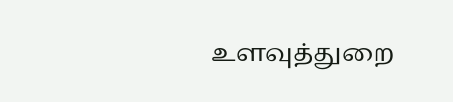உளவுத்துறை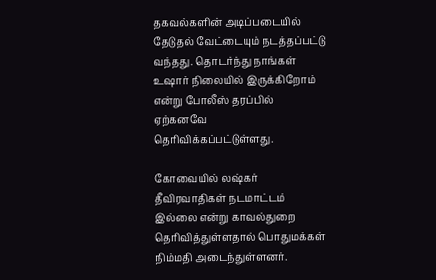தகவல்களின் அடிப்படையில் தேடுதல் வேட்டையும் நடத்தப்பட்டு வந்தது. தொடர்ந்து நாங்கள் உஷார் நிலையில் இருக்கிறோம் என்று போலீஸ் தரப்பில் ஏற்கனவே தெரிவிக்கப்பட்டுள்ளது.

கோவையில் லஷ்கர் தீவிரவாதிகள் நடமாட்டம் இல்லை என்று காவல்துறை தெரிவித்துள்ளதால் பொதுமக்கள் நிம்மதி அடைந்துள்ளனர்.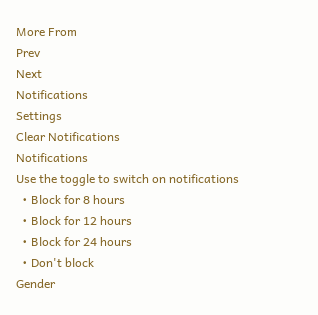More From
Prev
Next
Notifications
Settings
Clear Notifications
Notifications
Use the toggle to switch on notifications
  • Block for 8 hours
  • Block for 12 hours
  • Block for 24 hours
  • Don't block
Gender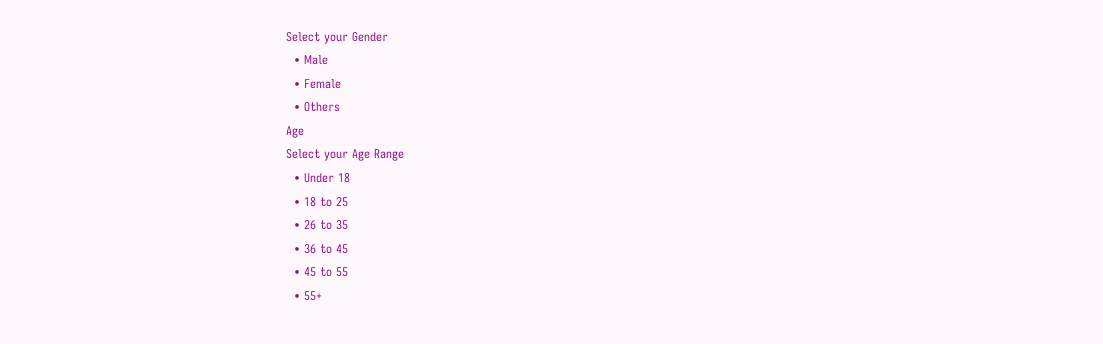Select your Gender
  • Male
  • Female
  • Others
Age
Select your Age Range
  • Under 18
  • 18 to 25
  • 26 to 35
  • 36 to 45
  • 45 to 55
  • 55+